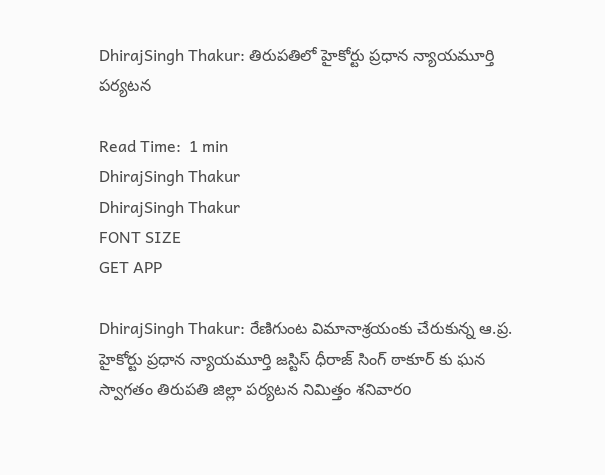DhirajSingh Thakur: తిరుపతిలో హైకోర్టు ప్రధాన న్యాయమూర్తి పర్యటన

Read Time:  1 min
DhirajSingh Thakur
DhirajSingh Thakur
FONT SIZE
GET APP

DhirajSingh Thakur: రేణిగుంట విమానాశ్రయంకు చేరుకున్న ఆ.ప్ర. హైకోర్టు ప్రధాన న్యాయమూర్తి జస్టిస్ ధీరాజ్ సింగ్ ఠాకూర్ కు ఘన స్వాగతం తిరుపతి జిల్లా పర్యటన నిమిత్తం శనివారo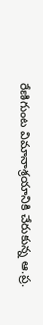రేణిగుంట విమానాశ్రయానికి చేరుకున్న ఆ.ప్ర.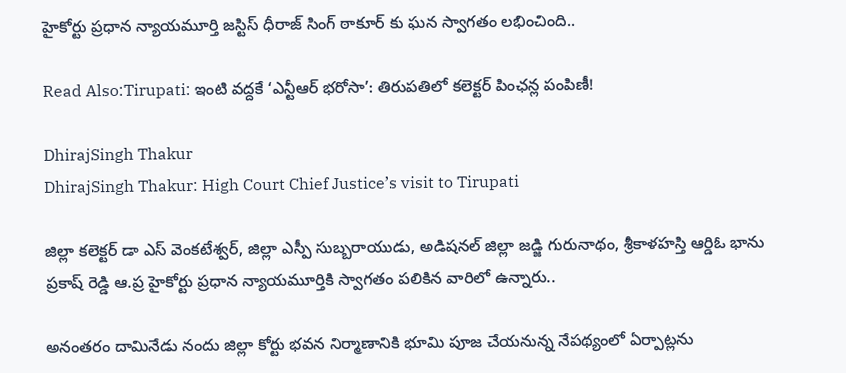హైకోర్టు ప్రధాన న్యాయమూర్తి జస్టిస్ ధీరాజ్ సింగ్ ఠాకూర్ కు ఘన స్వాగతం లభించింది..

Read Also:Tirupati: ఇంటి వద్దకే ‘ఎన్టీఆర్ భరోసా’: తిరుపతిలో కలెక్టర్ పింఛన్ల పంపిణీ!

DhirajSingh Thakur
DhirajSingh Thakur: High Court Chief Justice’s visit to Tirupati

జిల్లా కలెక్టర్ డా ఎస్ వెంకటేశ్వర్, జిల్లా ఎస్పీ సుబ్బరాయుడు, అడిషనల్ జిల్లా జడ్జి గురునాథం, శ్రీకాళహస్తి ఆర్డిఓ భాను ప్రకాష్ రెడ్డి ఆ.ప్ర హైకోర్టు ప్రధాన న్యాయమూర్తికి స్వాగతం పలికిన వారిలో ఉన్నారు..

అనంతరం దామినేడు నందు జిల్లా కోర్టు భవన నిర్మాణానికి భూమి పూజ చేయనున్న నేపథ్యంలో ఏర్పాట్లను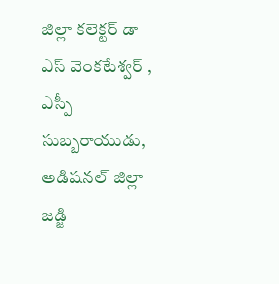జిల్లా కలెక్టర్ డా ఎస్ వెంకటేశ్వర్ , ఎస్పీ సుబ్బరాయుడు, అడిషనల్ జిల్లా జడ్జి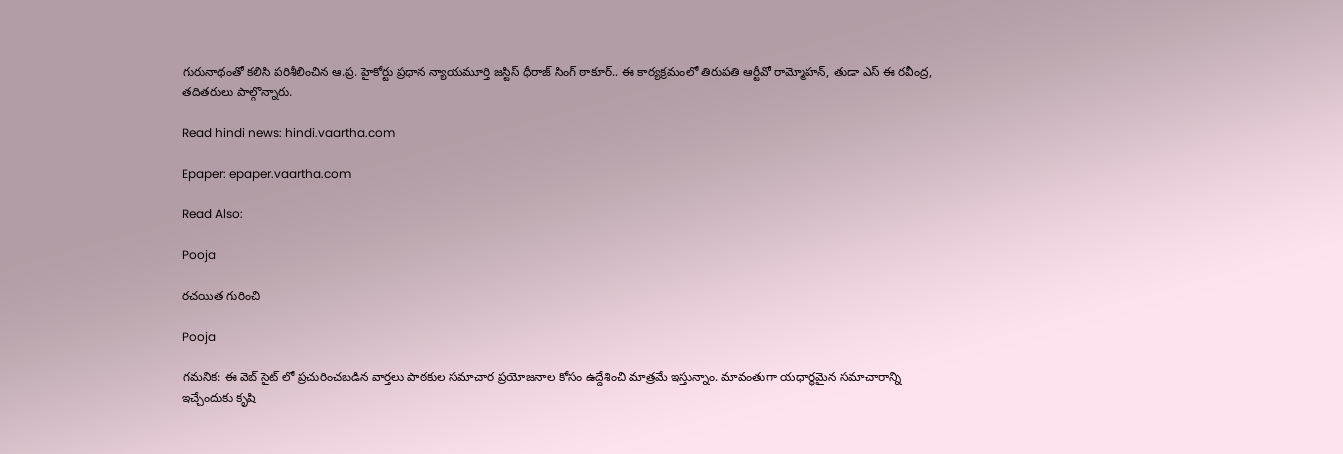గురునాథంతో కలిసి పరిశీలించిన ఆ.ప్ర. హైకోర్టు ప్రధాన న్యాయమూర్తి జస్టిస్ ధీరాజ్ సింగ్ ఠాకూర్.. ఈ కార్యక్రమంలో తిరుపతి ఆర్టీవో రామ్మోహన్, తుడా ఎస్ ఈ రవీంద్ర, తదితరులు పాల్గొన్నారు.

Read hindi news: hindi.vaartha.com

Epaper: epaper.vaartha.com

Read Also:

Pooja

రచయిత గురించి

Pooja

గమనిక: ఈ వెబ్ సైట్ లో ప్రచురించబడిన వార్తలు పాఠకుల సమాచార ప్రయోజనాల కోసం ఉద్దేశించి మాత్రమే ఇస్తున్నాం. మావంతుగా యధార్థమైన సమాచారాన్ని ఇచ్చేందుకు కృషి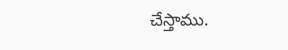చేస్తాము.